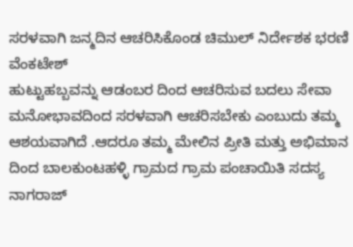ಸರಳವಾಗಿ ಜನ್ಮದಿನ ಆಚರಿಸಿಕೊಂಡ ಚಿಮುಲ್ ನಿರ್ದೇಶಕ ಭರಣಿ ವೆಂಕಟೇಶ್
ಹುಟ್ಟುಹಬ್ಬವನ್ನು ಆಡಂಬರ ದಿಂದ ಆಚರಿಸುವ ಬದಲು ಸೇವಾ ಮನೋಭಾವದಿಂದ ಸರಳವಾಗಿ ಆಚರಿಸಬೇಕು ಎಂಬುದು ತಮ್ಮ ಆಶಯವಾಗಿದೆ .ಆದರೂ ತಮ್ಮ ಮೇಲಿನ ಪ್ರೀತಿ ಮತ್ತು ಅಭಿಮಾನ ದಿಂದ ಬಾಲಕುಂಟಹಳ್ಳಿ ಗ್ರಾಮದ ಗ್ರಾಮ ಪಂಚಾಯಿತಿ ಸದಸ್ಯ ನಾಗರಾಜ್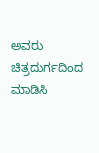ಅವರು ಚಿತ್ರದುರ್ಗದಿಂದ ಮಾಡಿಸಿ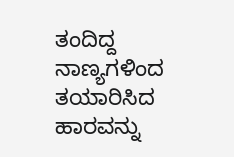ತಂದಿದ್ದ ನಾಣ್ಯಗಳಿಂದ ತಯಾರಿಸಿದ ಹಾರವನ್ನು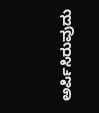ಅರ್ಪಿಸಿರುವುದು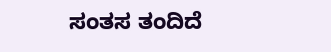ಸಂತಸ ತಂದಿದೆ